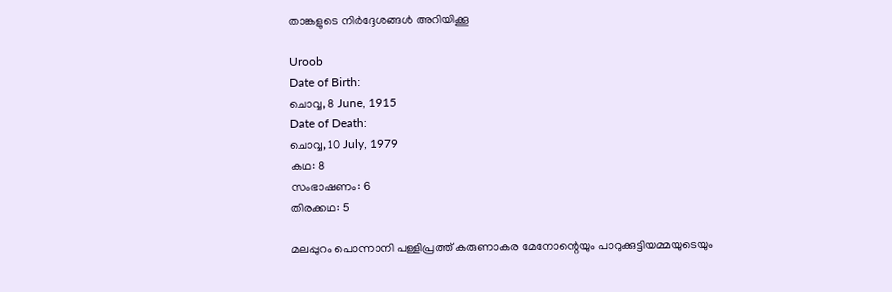താങ്കളുടെ നിർദ്ദേശങ്ങൾ അറിയിക്കൂ

Uroob
Date of Birth:
ചൊവ്വ, 8 June, 1915
Date of Death:
ചൊവ്വ, 10 July, 1979
കഥ: 8
സംഭാഷണം: 6
തിരക്കഥ: 5

മലപ്പുറം പൊന്നാനി പള്ളിപ്രത്ത് കരുണാകര മേനോന്റെയും പാറുക്കുട്ടിയമ്മയുടെയും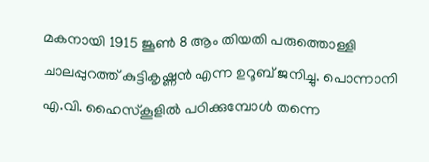മകനായി 1915 ജൂണ്‍ 8 ആം തിയതി പരുത്തൊള്ളി ചാലപ്പുറത്ത് കുട്ടികൃഷ്ണന്‍ എന്ന ഉറൂബ് ജനിച്ചു. പൊന്നാനി എ.വി. ഹൈസ്‌കൂളില്‍ പഠിക്കുമ്പോൾ തന്നെ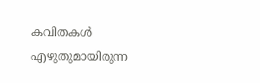കവിതകൾ എഴുതുമായിരുന്ന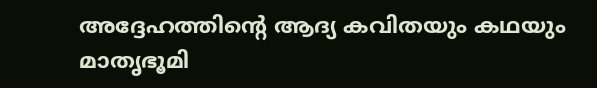അദ്ദേഹത്തിന്റെ ആദ്യ കവിതയും കഥയും മാതൃഭൂമി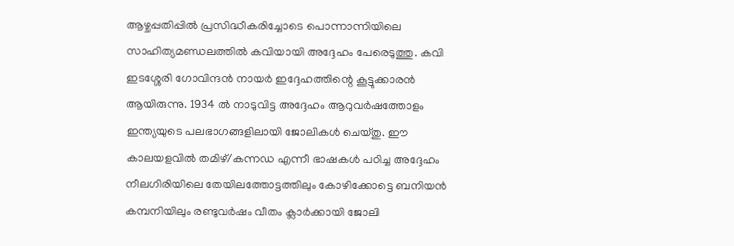ആഴ്ചപ്പതിപ്പില്‍ പ്രസിദ്ധീകരിച്ചോടെ പൊന്നാന്നിയിലെ സാഹിത്യമണ്ഡലത്തില്‍ കവിയായി അദ്ദേഹം പേരെടുത്തു. കവി ഇടശ്ശേരി ഗോവിന്ദന്‍ നായർ ഇദ്ദേഹത്തിന്റെ കൂട്ടുക്കാരൻ ആയിരുന്നു. 1934 ല്‍ നാടുവിട്ട അദ്ദേഹം ആറുവര്‍ഷത്തോളം ഇന്ത്യയുടെ പലഭാഗങ്ങളിലായി ജോലികൾ ചെയ്തു. ഈ കാലയളവില്‍ തമിഴ്/കന്നഡ എന്നീ ഭാഷകള്‍ പഠിച്ച അദ്ദേഹം നീലഗിരിയിലെ തേയിലത്തോട്ടത്തിലും കോഴിക്കോട്ടെ ബനിയന്‍ കമ്പനിയിലും രണ്ടുവര്‍ഷം വീതം ക്ലാര്‍ക്കായി ജോലി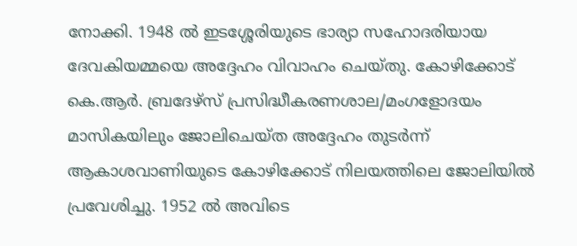നോക്കി. 1948 ല്‍ ഇടശ്ശേരിയുടെ ഭാര്യാ സഹോദരിയായ ദേവകിയമ്മയെ അദ്ദേഹം വിവാഹം ചെയ്തു. കോഴിക്കോട് കെ.ആര്‍. ബ്രദേഴ്‌സ് പ്രസിദ്ധീകരണശാല/മംഗളോദയം മാസികയിലും ജോലിചെയ്ത അദ്ദേഹം തുടർന്ന് ആകാശവാണിയുടെ കോഴിക്കോട് നിലയത്തിലെ ജോലിയിൽ പ്രവേശിച്ചു. 1952 ല്‍ അവിടെ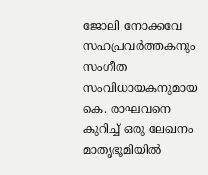ജോലി നോക്കവേ സഹപ്രവര്‍ത്തകനും സംഗീത സംവിധായകനുമായ കെ. രാഘവനെ കുറിച്ച് ഒരു ലേഖനം മാതൃഭൂമിയില്‍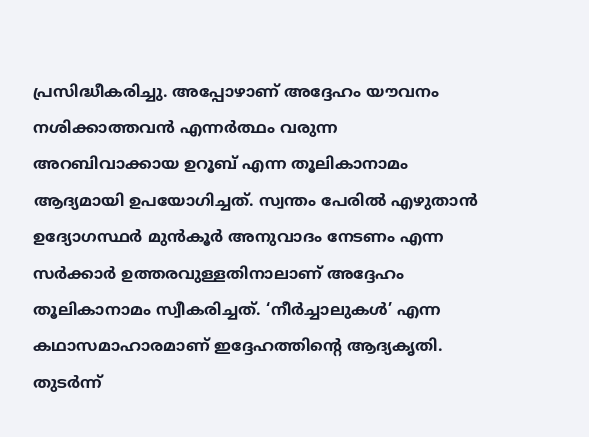പ്രസിദ്ധീകരിച്ചു. അപ്പോഴാണ് അദ്ദേഹം യൗവനം നശിക്കാത്തവന്‍ എന്നർത്ഥം വരുന്ന അറബിവാക്കായ ഉറൂബ് എന്ന തൂലികാനാമം ആദ്യമായി ഉപയോഗിച്ചത്. സ്വന്തം പേരില്‍ എഴുതാന്‍ ഉദ്യോഗസ്ഥര്‍ മുന്‍കൂര്‍ അനുവാദം നേടണം എന്ന സര്‍ക്കാര്‍ ഉത്തരവുള്ളതിനാലാണ് അദ്ദേഹം തൂലികാനാമം സ്വീകരിച്ചത്. ‘നീര്‍ച്ചാലുകള്‍’ എന്ന കഥാസമാഹാരമാണ് ഇദ്ദേഹത്തിന്റെ ആദ്യകൃതി. തുടർന്ന്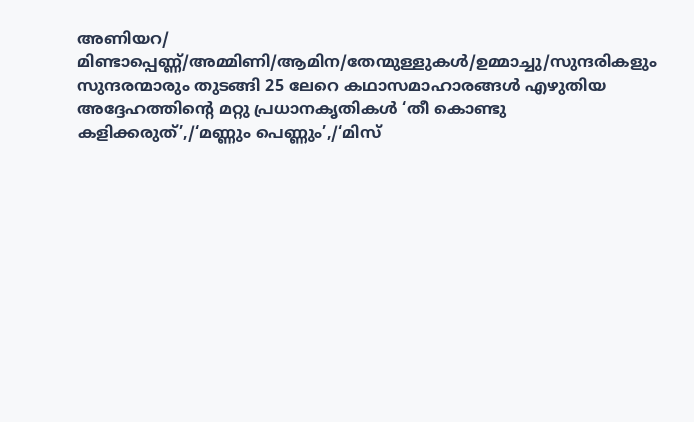അണിയറ/ മിണ്ടാപ്പെണ്ണ്/അമ്മിണി/ആമിന/തേന്മുള്ളുകള്‍/ഉമ്മാച്ചു/സുന്ദരികളും സുന്ദരന്മാരും തുടങ്ങി 25 ലേറെ കഥാസമാഹാരങ്ങള്‍ എഴുതിയ അദ്ദേഹത്തിന്റെ മറ്റു പ്രധാനകൃതികള്‍ ‘തീ കൊണ്ടു കളിക്കരുത്’,/‘മണ്ണും പെണ്ണും’,/‘മിസ്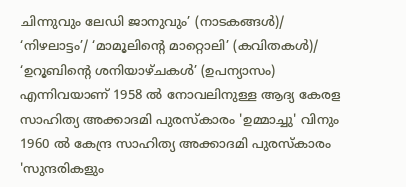ചിന്നുവും ലേഡി ജാനുവും’ (നാടകങ്ങള്‍)/ ‘നിഴലാട്ടം’/ ‘മാമൂലിന്റെ മാറ്റൊലി’ (കവിതകള്‍)/ ‘ഉറൂബിന്റെ ശനിയാഴ്ചകള്‍’ (ഉപന്യാസം) എന്നിവയാണ് 1958 ൽ നോവലിനുള്ള ആദ്യ കേരള സാഹിത്യ അക്കാദമി പുരസ്‌കാരം 'ഉമ്മാച്ചു' വിനും 1960 ൽ കേന്ദ്ര സാഹിത്യ അക്കാദമി പുരസ്‌കാരം 'സുന്ദരികളും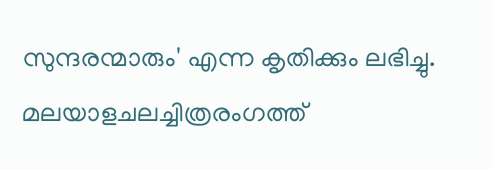സുന്ദരന്മാരും' എന്ന കൃതിക്കും ലഭിച്ചു. മലയാളചലച്ചിത്രരംഗത്ത്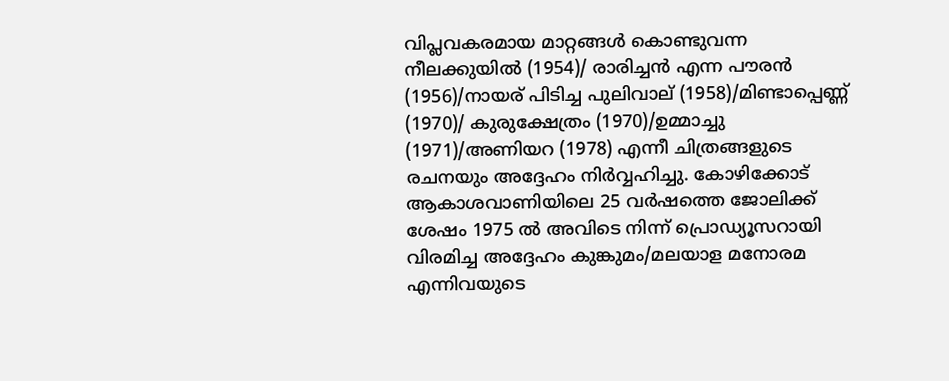വിപ്ലവകരമായ മാറ്റങ്ങള്‍ കൊണ്ടുവന്ന നീലക്കുയില്‍ (1954)/ രാരിച്ചന്‍ എന്ന പൗരന്‍ (1956)/നായര് പിടിച്ച പുലിവാല് (1958)/മിണ്ടാപ്പെണ്ണ് (1970)/ കുരുക്ഷേത്രം (1970)/ഉമ്മാച്ചു (1971)/അണിയറ (1978) എന്നീ ചിത്രങ്ങളുടെ രചനയും അദ്ദേഹം നിര്‍വ്വഹിച്ചു. കോഴിക്കോട് ആകാശവാണിയിലെ 25 വര്‍ഷത്തെ ജോലിക്ക് ശേഷം 1975 ല്‍ അവിടെ നിന്ന് പ്രൊഡ്യൂസറായി വിരമിച്ച അദ്ദേഹം കുങ്കുമം/മലയാള മനോരമ എന്നിവയുടെ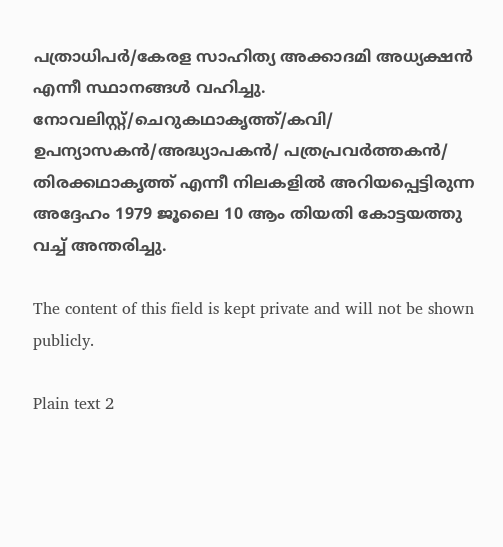പത്രാധിപര്‍/കേരള സാഹിത്യ അക്കാദമി അധ്യക്ഷന്‍ എന്നീ സ്ഥാനങ്ങള്‍ വഹിച്ചു. നോവലിസ്റ്റ്/ചെറുകഥാകൃത്ത്/കവി/ ഉപന്യാസകന്‍/അദ്ധ്യാപകന്‍/ പത്രപ്രവര്‍ത്തകന്‍/ തിരക്കഥാകൃത്ത് എന്നീ നിലകളിൽ അറിയപ്പെട്ടിരുന്ന അദ്ദേഹം 1979 ജൂലൈ 10 ആം തിയതി കോട്ടയത്തു വച്ച് അന്തരിച്ചു.

The content of this field is kept private and will not be shown publicly.

Plain text 2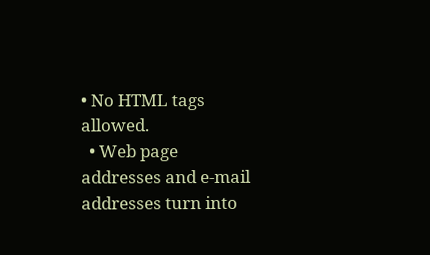• No HTML tags allowed.
  • Web page addresses and e-mail addresses turn into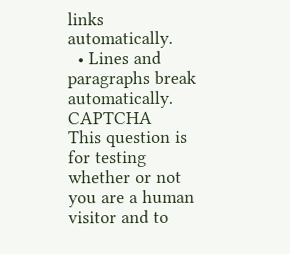links automatically.
  • Lines and paragraphs break automatically.
CAPTCHA
This question is for testing whether or not you are a human visitor and to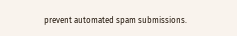prevent automated spam submissions.